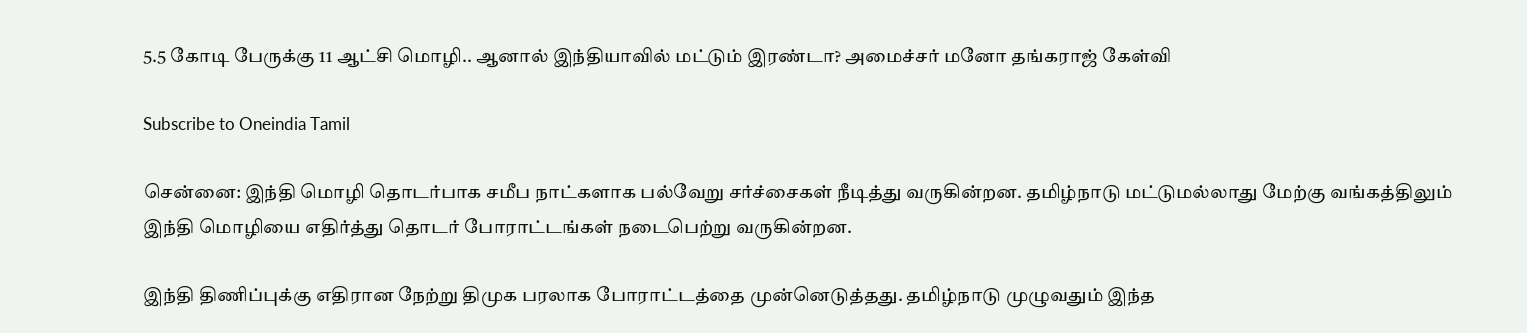5.5 கோடி பேருக்கு 11 ஆட்சி மொழி.. ஆனால் இந்தியாவில் மட்டும் இரண்டா? அமைச்சர் மனோ தங்கராஜ் கேள்வி

Subscribe to Oneindia Tamil

சென்னை: இந்தி மொழி தொடர்பாக சமீப நாட்களாக பல்வேறு சர்ச்சைகள் நீடித்து வருகின்றன. தமிழ்நாடு மட்டுமல்லாது மேற்கு வங்கத்திலும் இந்தி மொழியை எதிர்த்து தொடர் போராட்டங்கள் நடைபெற்று வருகின்றன.

இந்தி திணிப்புக்கு எதிரான நேற்று திமுக பரலாக போராட்டத்தை முன்னெடுத்தது. தமிழ்நாடு முழுவதும் இந்த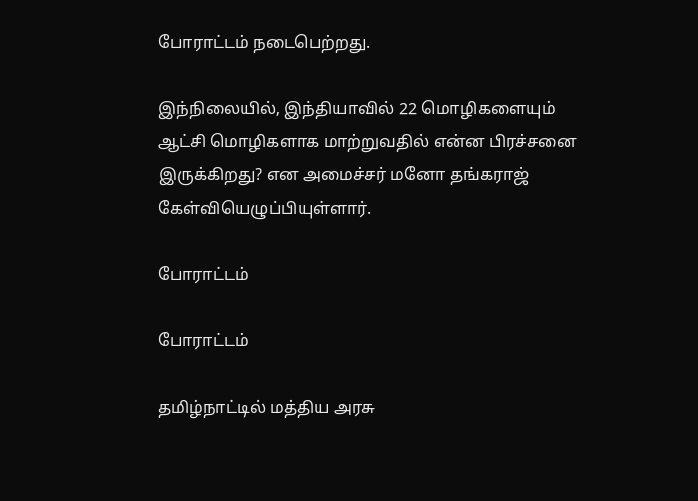போராட்டம் நடைபெற்றது.

இந்நிலையில், இந்தியாவில் 22 மொழிகளையும் ஆட்சி மொழிகளாக மாற்றுவதில் என்ன பிரச்சனை இருக்கிறது? என அமைச்சர் மனோ தங்கராஜ் கேள்வியெழுப்பியுள்ளார்.

போராட்டம்

போராட்டம்

தமிழ்நாட்டில் மத்திய அரசு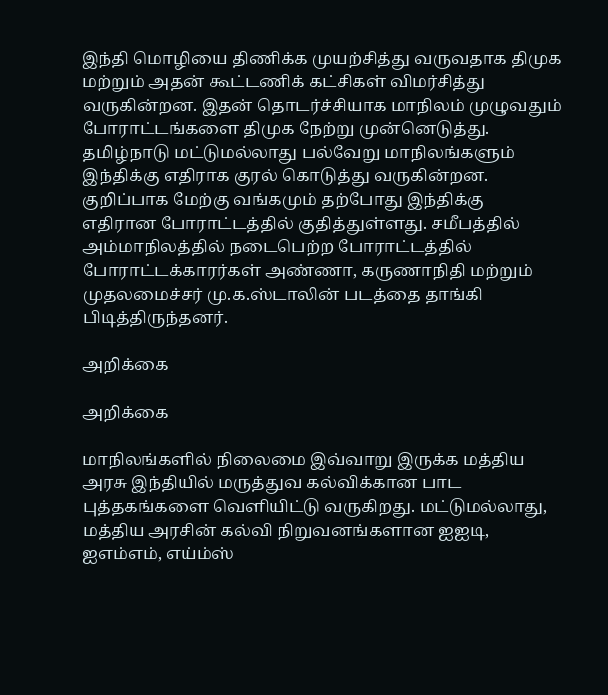இந்தி மொழியை திணிக்க முயற்சித்து வருவதாக திமுக மற்றும் அதன் கூட்டணிக் கட்சிகள் விமர்சித்து வருகின்றன. இதன் தொடர்ச்சியாக மாநிலம் முழுவதும் போராட்டங்களை திமுக நேற்று முன்னெடுத்து. தமிழ்நாடு மட்டுமல்லாது பல்வேறு மாநிலங்களும் இந்திக்கு எதிராக குரல் கொடுத்து வருகின்றன. குறிப்பாக மேற்கு வங்கமும் தற்போது இந்திக்கு எதிரான போராட்டத்தில் குதித்துள்ளது. சமீபத்தில் அம்மாநிலத்தில் நடைபெற்ற போராட்டத்தில் போராட்டக்காரர்கள் அண்ணா, கருணாநிதி மற்றும் முதலமைச்சர் மு.க.ஸ்டாலின் படத்தை தாங்கி பிடித்திருந்தனர்.

அறிக்கை

அறிக்கை

மாநிலங்களில் நிலைமை இவ்வாறு இருக்க மத்திய அரசு இந்தியில் மருத்துவ கல்விக்கான பாட புத்தகங்களை வெளியிட்டு வருகிறது. மட்டுமல்லாது, மத்திய அரசின் கல்வி நிறுவனங்களான ஐஐடி, ஐஎம்எம், எய்ம்ஸ்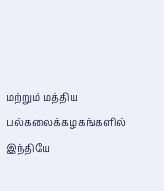மற்றும் மத்திய பல்கலைக்கழகங்களில் இந்தியே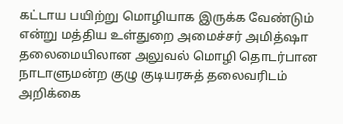கட்டாய பயிற்று மொழியாக இருக்க வேண்டும் என்று மத்திய உள்துறை அமைச்சர் அமித்ஷா தலைமையிலான அலுவல் மொழி தொடர்பான நாடாளுமன்ற குழு குடியரசுத் தலைவரிடம் அறிக்கை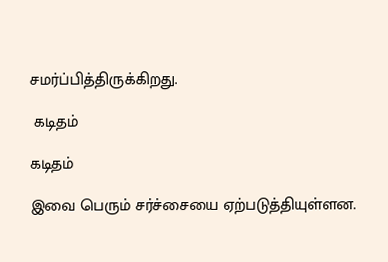சமர்ப்பித்திருக்கிறது.

 கடிதம்

கடிதம்

இவை பெரும் சர்ச்சையை ஏற்படுத்தியுள்ளன.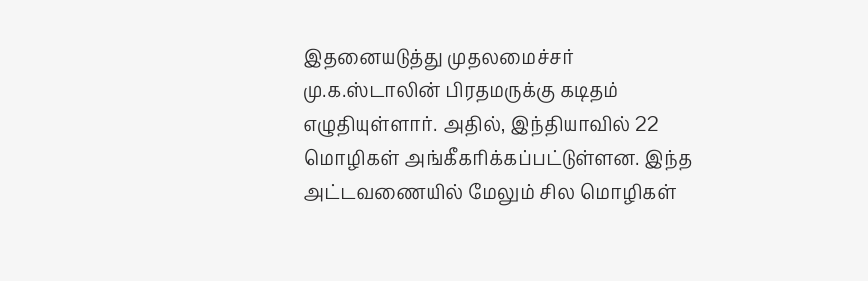இதனையடுத்து முதலமைச்சர் மு.க.ஸ்டாலின் பிரதமருக்கு கடிதம் எழுதியுள்ளார். அதில், இந்தியாவில் 22 மொழிகள் அங்கீகரிக்கப்பட்டுள்ளன. இந்த அட்டவணையில் மேலும் சில மொழிகள்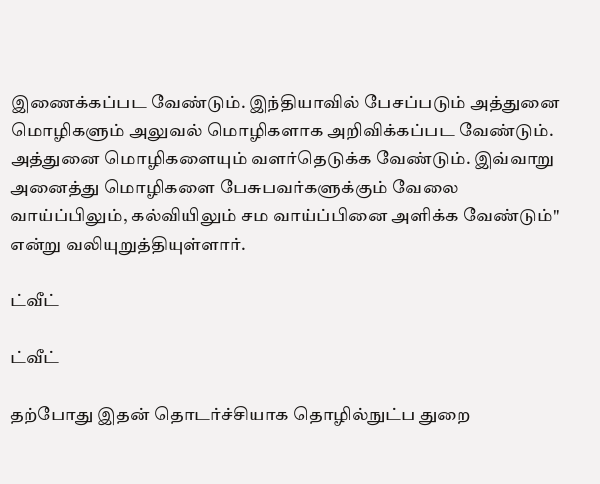இணைக்கப்பட வேண்டும். இந்தியாவில் பேசப்படும் அத்துனை மொழிகளும் அலுவல் மொழிகளாக அறிவிக்கப்பட வேண்டும். அத்துனை மொழிகளையும் வளர்தெடுக்க வேண்டும். இவ்வாறு அனைத்து மொழிகளை பேசுபவர்களுக்கும் வேலை வாய்ப்பிலும், கல்வியிலும் சம வாய்ப்பினை அளிக்க வேண்டும்" என்று வலியுறுத்தியுள்ளார்.

ட்வீட்

ட்வீட்

தற்போது இதன் தொடர்ச்சியாக தொழில்நுட்ப துறை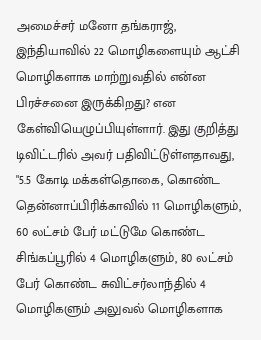அமைச்சர் மனோ தங்கராஜ், இந்தியாவில் 22 மொழிகளையும் ஆட்சி மொழிகளாக மாற்றுவதில் என்ன பிரச்சனை இருக்கிறது? என கேள்வியெழுப்பியுள்ளார். இது குறித்து டிவிட்டரில் அவர் பதிவிட்டுள்ளதாவது, "5.5 கோடி மக்கள்தொகை, கொண்ட தென்னாப்பிரிக்காவில் 11 மொழிகளும், 60 லட்சம் பேர் மட்டுமே கொண்ட சிங்கப்பூரில் 4 மொழிகளும், 80 லட்சம் பேர் கொண்ட சுவிட்சர்லாந்தில் 4 மொழிகளும் அலுவல் மொழிகளாக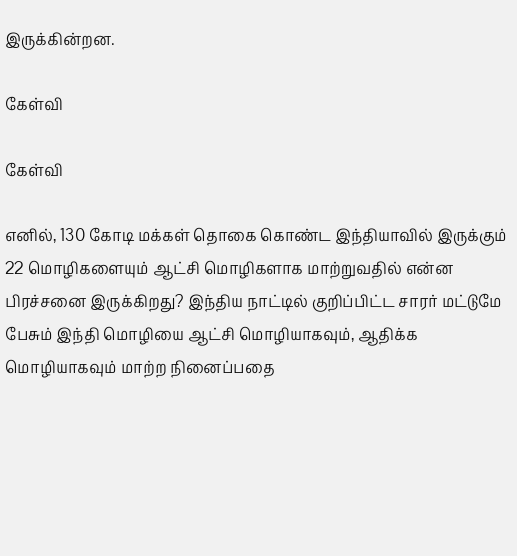இருக்கின்றன.

கேள்வி

கேள்வி

எனில், 130 கோடி மக்கள் தொகை கொண்ட இந்தியாவில் இருக்கும் 22 மொழிகளையும் ஆட்சி மொழிகளாக மாற்றுவதில் என்ன பிரச்சனை இருக்கிறது? இந்திய நாட்டில் குறிப்பிட்ட சாரர் மட்டுமே பேசும் இந்தி மொழியை ஆட்சி மொழியாகவும், ஆதிக்க மொழியாகவும் மாற்ற நினைப்பதை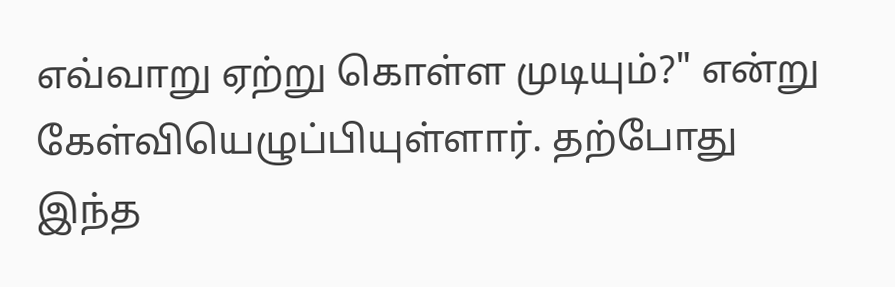எவ்வாறு ஏற்று கொள்ள முடியும்?" என்று கேள்வியெழுப்பியுள்ளார். தற்போது இந்த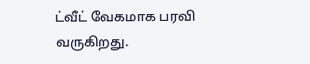ட்வீட் வேகமாக பரவி வருகிறது.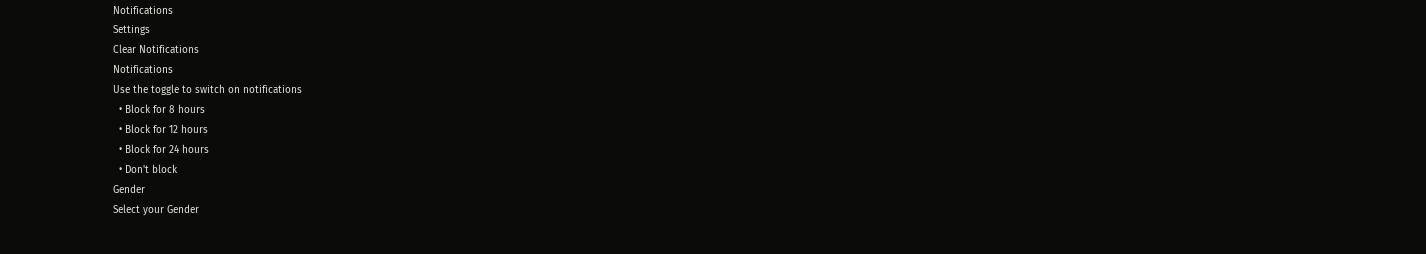Notifications
Settings
Clear Notifications
Notifications
Use the toggle to switch on notifications
  • Block for 8 hours
  • Block for 12 hours
  • Block for 24 hours
  • Don't block
Gender
Select your Gender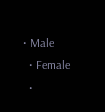• Male
  • Female
  •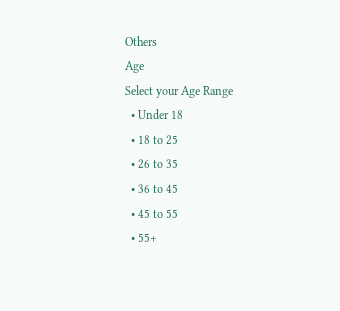Others
Age
Select your Age Range
  • Under 18
  • 18 to 25
  • 26 to 35
  • 36 to 45
  • 45 to 55
  • 55+